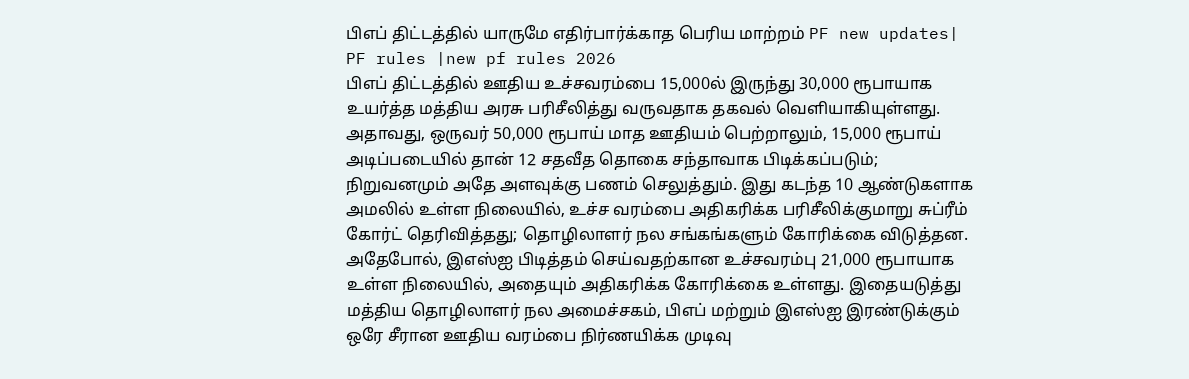பிஎப் திட்டத்தில் யாருமே எதிர்பார்க்காத பெரிய மாற்றம் PF new updates| PF rules |new pf rules 2026
பிஎப் திட்டத்தில் ஊதிய உச்சவரம்பை 15,000ல் இருந்து 30,000 ரூபாயாக உயர்த்த மத்திய அரசு பரிசீலித்து வருவதாக தகவல் வெளியாகியுள்ளது. அதாவது, ஒருவர் 50,000 ரூபாய் மாத ஊதியம் பெற்றாலும், 15,000 ரூபாய் அடிப்படையில் தான் 12 சதவீத தொகை சந்தாவாக பிடிக்கப்படும்; நிறுவனமும் அதே அளவுக்கு பணம் செலுத்தும். இது கடந்த 10 ஆண்டுகளாக அமலில் உள்ள நிலையில், உச்ச வரம்பை அதிகரிக்க பரிசீலிக்குமாறு சுப்ரீம் கோர்ட் தெரிவித்தது; தொழிலாளர் நல சங்கங்களும் கோரிக்கை விடுத்தன. அதேபோல், இஎஸ்ஐ பிடித்தம் செய்வதற்கான உச்சவரம்பு 21,000 ரூபாயாக உள்ள நிலையில், அதையும் அதிகரிக்க கோரிக்கை உள்ளது. இதையடுத்து மத்திய தொழிலாளர் நல அமைச்சகம், பிஎப் மற்றும் இஎஸ்ஐ இரண்டுக்கும் ஒரே சீரான ஊதிய வரம்பை நிர்ணயிக்க முடிவு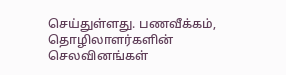செய்துள்ளது. பணவீக்கம், தொழிலாளர்களின் செலவினங்கள்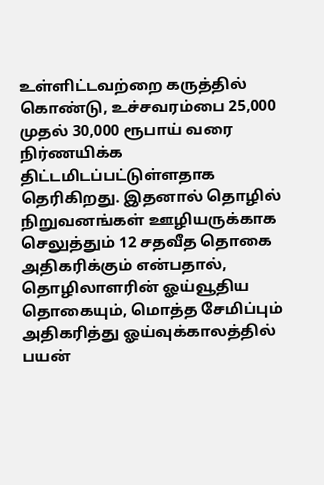உள்ளிட்டவற்றை கருத்தில் கொண்டு, உச்சவரம்பை 25,000 முதல் 30,000 ரூபாய் வரை நிர்ணயிக்க திட்டமிடப்பட்டுள்ளதாக தெரிகிறது. இதனால் தொழில் நிறுவனங்கள் ஊழியருக்காக செலுத்தும் 12 சதவீத தொகை அதிகரிக்கும் என்பதால், தொழிலாளரின் ஓய்வூதிய தொகையும், மொத்த சேமிப்பும் அதிகரித்து ஓய்வுக்காலத்தில் பயன்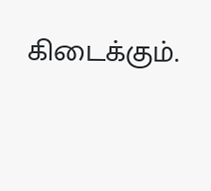கிடைக்கும்.